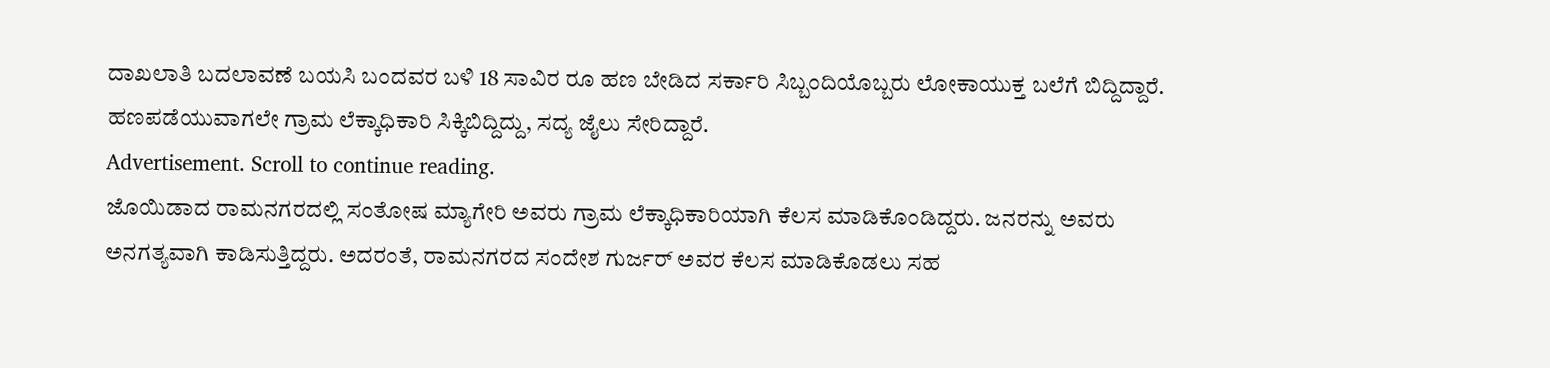ದಾಖಲಾತಿ ಬದಲಾವಣೆ ಬಯಸಿ ಬಂದವರ ಬಳಿ 18 ಸಾವಿರ ರೂ ಹಣ ಬೇಡಿದ ಸರ್ಕಾರಿ ಸಿಬ್ಬಂದಿಯೊಬ್ಬರು ಲೋಕಾಯುಕ್ತ ಬಲೆಗೆ ಬಿದ್ದಿದ್ದಾರೆ. ಹಣಪಡೆಯುವಾಗಲೇ ಗ್ರಾಮ ಲೆಕ್ಕಾಧಿಕಾರಿ ಸಿಕ್ಕಿಬಿದ್ದಿದ್ದು, ಸದ್ಯ ಜೈಲು ಸೇರಿದ್ದಾರೆ.
Advertisement. Scroll to continue reading.
ಜೊಯಿಡಾದ ರಾಮನಗರದಲ್ಲಿ ಸಂತೋಷ ಮ್ಯಾಗೇರಿ ಅವರು ಗ್ರಾಮ ಲೆಕ್ಕಾಧಿಕಾರಿಯಾಗಿ ಕೆಲಸ ಮಾಡಿಕೊಂಡಿದ್ದರು. ಜನರನ್ನು ಅವರು ಅನಗತ್ಯವಾಗಿ ಕಾಡಿಸುತ್ತಿದ್ದರು. ಅದರಂತೆ, ರಾಮನಗರದ ಸಂದೇಶ ಗುರ್ಜರ್ ಅವರ ಕೆಲಸ ಮಾಡಿಕೊಡಲು ಸಹ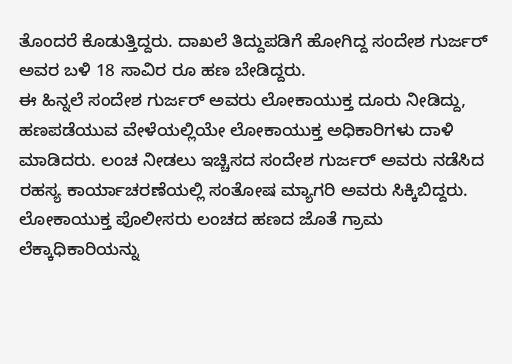ತೊಂದರೆ ಕೊಡುತ್ತಿದ್ದರು. ದಾಖಲೆ ತಿದ್ದುಪಡಿಗೆ ಹೋಗಿದ್ದ ಸಂದೇಶ ಗುರ್ಜರ್ ಅವರ ಬಳಿ 18 ಸಾವಿರ ರೂ ಹಣ ಬೇಡಿದ್ದರು.
ಈ ಹಿನ್ನಲೆ ಸಂದೇಶ ಗುರ್ಜರ್ ಅವರು ಲೋಕಾಯುಕ್ತ ದೂರು ನೀಡಿದ್ದು, ಹಣಪಡೆಯುವ ವೇಳೆಯಲ್ಲಿಯೇ ಲೋಕಾಯುಕ್ತ ಅಧಿಕಾರಿಗಳು ದಾಳಿ ಮಾಡಿದರು. ಲಂಚ ನೀಡಲು ಇಚ್ಚಿಸದ ಸಂದೇಶ ಗುರ್ಜರ್ ಅವರು ನಡೆಸಿದ ರಹಸ್ಯ ಕಾರ್ಯಾಚರಣೆಯಲ್ಲಿ ಸಂತೋಷ ಮ್ಯಾಗರಿ ಅವರು ಸಿಕ್ಕಿಬಿದ್ದರು. ಲೋಕಾಯುಕ್ತ ಪೊಲೀಸರು ಲಂಚದ ಹಣದ ಜೊತೆ ಗ್ರಾಮ ಲೆಕ್ಕಾಧಿಕಾರಿಯನ್ನು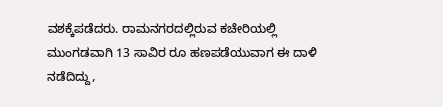ವಶಕ್ಕೆಪಡೆದರು. ರಾಮನಗರದಲ್ಲಿರುವ ಕಚೇರಿಯಲ್ಲಿ ಮುಂಗಡವಾಗಿ 13 ಸಾವಿರ ರೂ ಹಣಪಡೆಯುವಾಗ ಈ ದಾಳಿ ನಡೆದಿದ್ದು,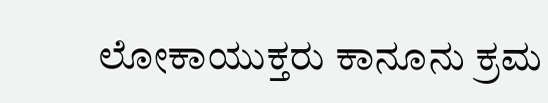ಲೋಕಾಯುಕ್ತರು ಕಾನೂನು ಕ್ರಮ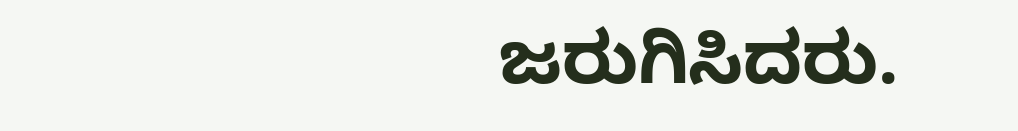ಜರುಗಿಸಿದರು.